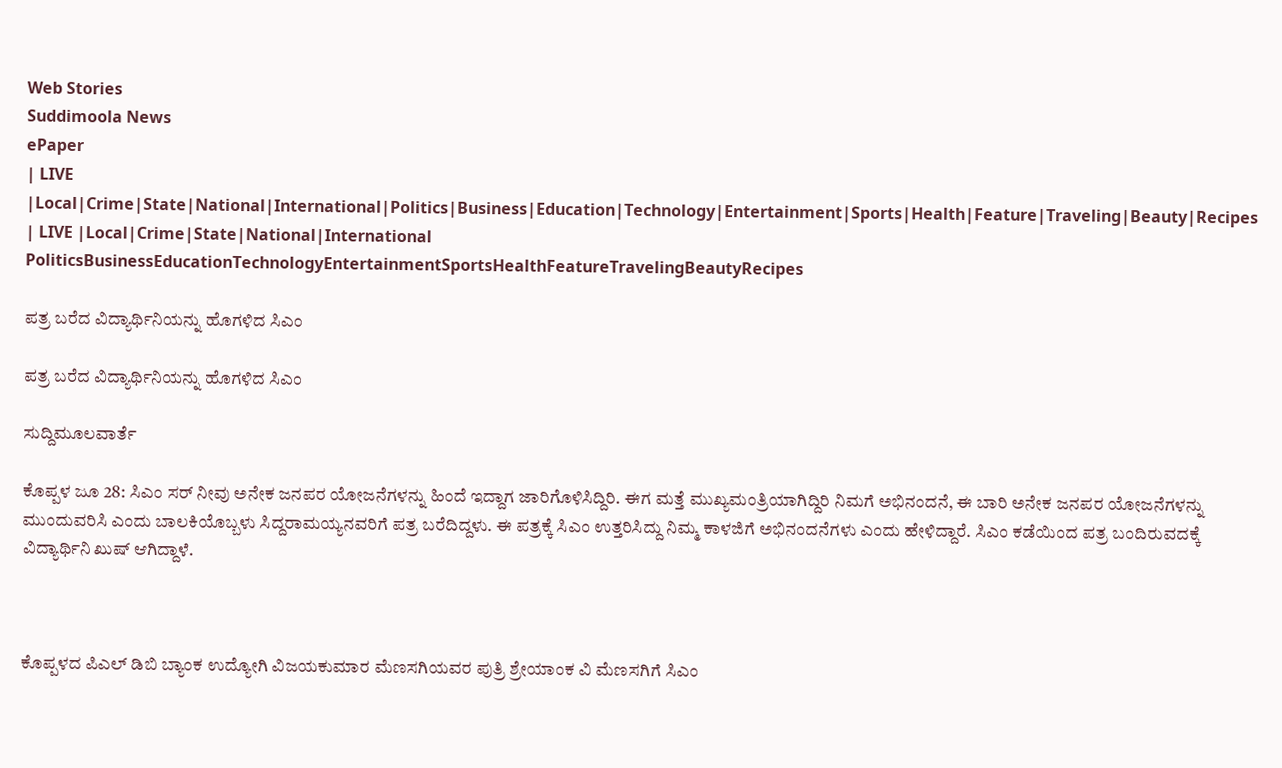Web Stories
Suddimoola News
ePaper
| LIVE |Local|Crime|State|National|International|Politics|Business|Education|Technology|Entertainment|Sports|Health|Feature|Traveling|Beauty|Recipes
| LIVE |Local|Crime|State|National|International
PoliticsBusinessEducationTechnologyEntertainmentSportsHealthFeatureTravelingBeautyRecipes

ಪತ್ರ ಬರೆದ ವಿದ್ಯಾರ್ಥಿನಿಯನ್ನು ಹೊಗಳಿದ ಸಿಎಂ

ಪತ್ರ ಬರೆದ ವಿದ್ಯಾರ್ಥಿನಿಯನ್ನು ಹೊಗಳಿದ ಸಿಎಂ

ಸುದ್ದಿಮೂಲವಾರ್ತೆ

ಕೊಪ್ಪಳ ಜೂ 28: ಸಿಎಂ ಸರ್ ನೀವು ಅನೇಕ ಜನಪರ ಯೋಜನೆಗಳನ್ನು ಹಿಂದೆ ಇದ್ದಾಗ ಜಾರಿಗೊಳಿಸಿದ್ದಿರಿ. ಈಗ ಮತ್ತೆ ಮುಖ್ಯಮಂತ್ರಿಯಾಗಿದ್ದಿರಿ ನಿಮಗೆ ಅಭಿನಂದನೆ, ಈ ಬಾರಿ ಅನೇಕ ಜನಪರ ಯೋಜನೆಗಳನ್ನು ಮುಂದುವರಿಸಿ ಎಂದು ಬಾಲಕಿಯೊಬ್ಬಳು ಸಿದ್ದರಾಮಯ್ಯನವರಿಗೆ ಪತ್ರ ಬರೆದಿದ್ದಳು. ಈ ಪತ್ರಕ್ಕೆ ಸಿಎಂ ಉತ್ತರಿಸಿದ್ದು ನಿಮ್ಮ ಕಾಳಜಿಗೆ ಅಭಿನಂದನೆಗಳು ಎಂದು ಹೇಳಿದ್ದಾರೆ. ಸಿಎಂ ಕಡೆಯಿಂದ ಪತ್ರ ಬಂದಿರುವದಕ್ಕೆ ವಿದ್ಯಾರ್ಥಿನಿ ಖುಷ್ ಆಗಿದ್ದಾಳೆ.



ಕೊಪ್ಪಳದ ಪಿಎಲ್ ಡಿಬಿ ಬ್ಯಾಂಕ ಉದ್ಯೋಗಿ ವಿಜಯಕುಮಾರ ಮೆಣಸಗಿಯವರ ಪುತ್ರಿ ಶ್ರೇಯಾಂಕ ವಿ ಮೆಣಸಗಿಗೆ ಸಿಎಂ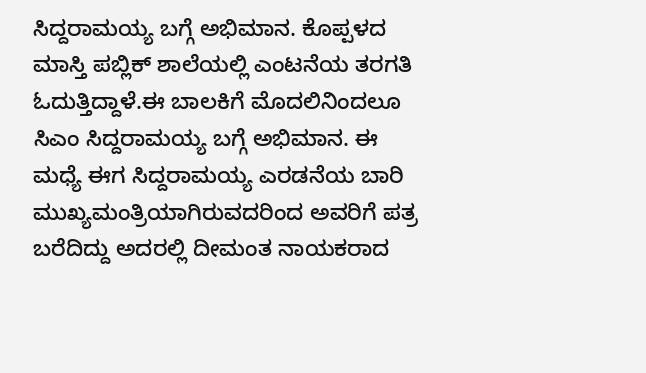ಸಿದ್ದರಾಮಯ್ಯ ಬಗ್ಗೆ ಅಭಿಮಾನ. ಕೊಪ್ಪಳದ ಮಾಸ್ತಿ ಪಬ್ಲಿಕ್ ಶಾಲೆಯಲ್ಲಿ ಎಂಟನೆಯ ತರಗತಿ ಓದುತ್ತಿದ್ದಾಳೆ.ಈ ಬಾಲಕಿಗೆ ಮೊದಲಿನಿಂದಲೂ ಸಿಎಂ ಸಿದ್ದರಾಮಯ್ಯ ಬಗ್ಗೆ ಅಭಿಮಾನ. ಈ ಮಧ್ಯೆ ಈಗ ಸಿದ್ದರಾಮಯ್ಯ ಎರಡನೆಯ ಬಾರಿ ಮುಖ್ಯಮಂತ್ರಿಯಾಗಿರುವದರಿಂದ ಅವರಿಗೆ ಪತ್ರ ಬರೆದಿದ್ದು ಅದರಲ್ಲಿ ದೀಮಂತ ನಾಯಕರಾದ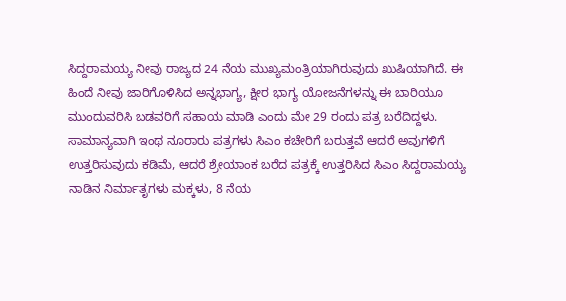ಸಿದ್ದರಾಮಯ್ಯ ನೀವು ರಾಜ್ಯದ 24 ನೆಯ ಮುಖ್ಯಮಂತ್ರಿಯಾಗಿರುವುದು ಖುಷಿಯಾಗಿದೆ. ಈ ಹಿಂದೆ ನೀವು ಜಾರಿಗೊಳಿಸಿದ ಅನ್ನಭಾಗ್ಯ, ಕ್ಷೀರ ಭಾಗ್ಯ ಯೋಜನೆಗಳನ್ನು ಈ ಬಾರಿಯೂ ಮುಂದುವರಿಸಿ ಬಡವರಿಗೆ ಸಹಾಯ ಮಾಡಿ ಎಂದು ಮೇ 29 ರಂದು ಪತ್ರ ಬರೆದಿದ್ದಳು. ಸಾಮಾನ್ಯವಾಗಿ ಇಂಥ ನೂರಾರು ಪತ್ರಗಳು ಸಿಎಂ ಕಚೇರಿಗೆ ಬರುತ್ತವೆ ಆದರೆ ಅವುಗಳಿಗೆ ಉತ್ತರಿಸುವುದು ಕಡಿಮೆ, ಆದರೆ ಶ್ರೇಯಾಂಕ ಬರೆದ ಪತ್ರಕ್ಕೆ ಉತ್ತರಿಸಿದ ಸಿಎಂ ಸಿದ್ದರಾಮಯ್ಯ ನಾಡಿನ ನಿರ್ಮಾತೃಗಳು ಮಕ್ಕಳು, 8 ನೆಯ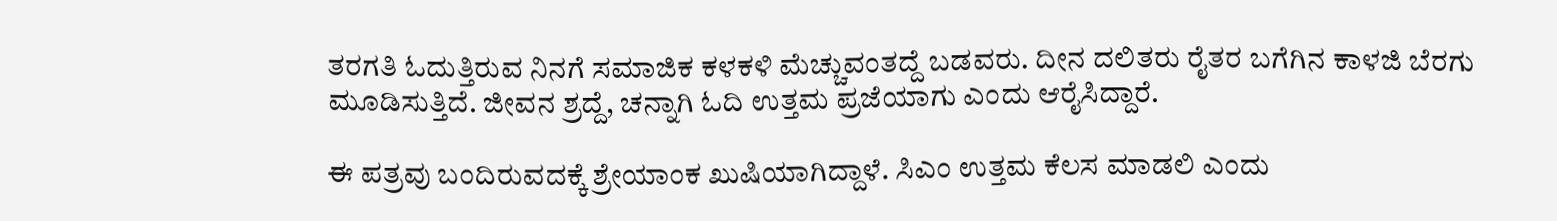ತರಗತಿ ಓದುತ್ತಿರುವ ನಿನಗೆ ಸಮಾಜಿಕ ಕಳಕಳಿ ಮೆಚ್ಚುವಂತದ್ದೆ ಬಡವರು. ದೀನ ದಲಿತರು ರೈತರ ಬಗೆಗಿನ ಕಾಳಜಿ ಬೆರಗು ಮೂಡಿಸುತ್ತಿದೆ. ಜೀವನ ಶ್ರದ್ದೆ, ಚನ್ನಾಗಿ ಓದಿ ಉತ್ತಮ ಪ್ರಜೆಯಾಗು ಎಂದು ಆರೈಸಿದ್ದಾರೆ.

ಈ ಪತ್ರವು ಬಂದಿರುವದಕ್ಕೆ ಶ್ರೇಯಾಂಕ ಖುಷಿಯಾಗಿದ್ದಾಳೆ. ಸಿಎಂ ಉತ್ತಮ ಕೆಲಸ ಮಾಡಲಿ ಎಂದು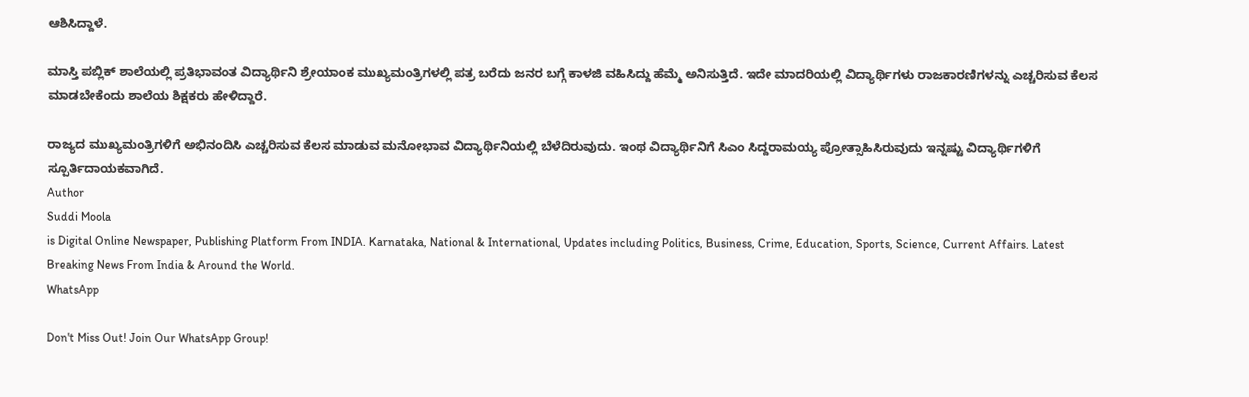ಆಶಿಸಿದ್ದಾಳೆ.

ಮಾಸ್ತಿ ಪಬ್ಲಿಕ್ ಶಾಲೆಯಲ್ಲಿ ಪ್ರತಿಭಾವಂತ ವಿದ್ಯಾರ್ಥಿನಿ ಶ್ರೇಯಾಂಕ ಮುಖ್ಯಮಂತ್ರಿಗಳಲ್ಲಿ ಪತ್ರ ಬರೆದು ಜನರ ಬಗ್ಗೆ ಕಾಳಜಿ ವಹಿಸಿದ್ದು ಹೆಮ್ಮೆ ಅನಿಸುತ್ತಿದೆ. ಇದೇ ಮಾದರಿಯಲ್ಲಿ ವಿದ್ಯಾರ್ಥಿಗಳು ರಾಜಕಾರಣಿಗಳನ್ನು ಎಚ್ಚರಿಸುವ ಕೆಲಸ ಮಾಡಬೇಕೆಂದು ಶಾಲೆಯ ಶಿಕ್ಷಕರು ಹೇಳಿದ್ದಾರೆ.

ರಾಜ್ಯದ ಮುಖ್ಯಮಂತ್ರಿಗಳಿಗೆ ಅಭಿನಂದಿಸಿ ಎಚ್ಚರಿಸುವ ಕೆಲಸ ಮಾಡುವ ಮನೋಭಾವ ವಿದ್ಯಾರ್ಥಿನಿಯಲ್ಲಿ ಬೆಳೆದಿರುವುದು. ಇಂಥ ವಿದ್ಯಾರ್ಥಿನಿಗೆ ಸಿಎಂ ಸಿದ್ದರಾಮಯ್ಯ ಪ್ರೋತ್ಸಾಹಿಸಿರುವುದು ಇನ್ನಷ್ಟು ವಿದ್ಯಾರ್ಥಿಗಳಿಗೆ ಸ್ಪೂರ್ತಿದಾಯಕವಾಗಿದೆ.
Author
Suddi Moola
is Digital Online Newspaper, Publishing Platform From INDIA. Karnataka, National & International, Updates including Politics, Business, Crime, Education, Sports, Science, Current Affairs. Latest Breaking News From India & Around the World.
WhatsApp

Don't Miss Out! Join Our WhatsApp Group!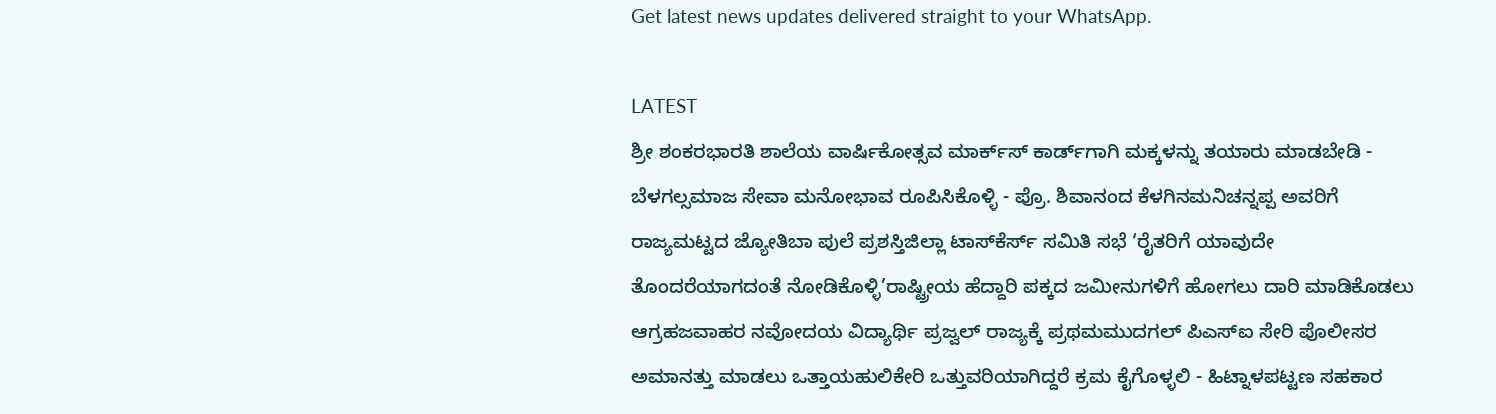Get latest news updates delivered straight to your WhatsApp.

LATEST
ಶ್ರೀ ಶಂಕರಭಾರತಿ ಶಾಲೆಯ ವಾರ್ಷಿಕೋತ್ಸವ ಮಾರ್ಕ್‌ಸ್‌ ಕಾರ್ಡ್‌ಗಾಗಿ ಮಕ್ಕಳನ್ನು ತಯಾರು ಮಾಡಬೇಡಿ - ಬೆಳಗಲ್ಸಮಾಜ ಸೇವಾ ಮನೋಭಾವ ರೂಪಿಸಿಕೊಳ್ಳಿ - ಪ್ರೊ. ಶಿವಾನಂದ ಕೆಳಗಿನಮನಿಚನ್ನಪ್ಪ ಅವರಿಗೆ ರಾಜ್ಯಮಟ್ಟದ ಜ್ಯೋತಿಬಾ ಪುಲೆ ಪ್ರಶಸ್ತಿಜಿಲ್ಲಾ ಟಾಸ್‌‌ಕೆರ್ಸ್ ಸಮಿತಿ ಸಭೆ ‘ರೈತರಿಗೆ ಯಾವುದೇ ತೊಂದರೆಯಾಗದಂತೆ ನೋಡಿಕೊಳ್ಳಿ’ರಾಷ್ಟ್ರೀಯ ಹೆದ್ದಾರಿ ಪಕ್ಕದ ಜಮೀನುಗಳಿಗೆ ಹೋಗಲು ದಾರಿ ಮಾಡಿಕೊಡಲು ಆಗ್ರಹಜವಾಹರ ನವೋದಯ ವಿದ್ಯಾರ್ಥಿ ಪ್ರಜ್ವಲ್ ರಾಜ್ಯಕ್ಕೆ ಪ್ರಥಮಮುದಗಲ್ ಪಿಎಸ್‌ಐ ಸೇರಿ ಪೊಲೀಸರ ಅಮಾನತ್ತು ಮಾಡಲು ಒತ್ತಾಯಹುಲಿಕೇರಿ ಒತ್ತುವರಿಯಾಗಿದ್ದರೆ ಕ್ರಮ ಕೈಗೊಳ್ಳಲಿ - ಹಿಟ್ನಾಳಪಟ್ಟಣ ಸಹಕಾರ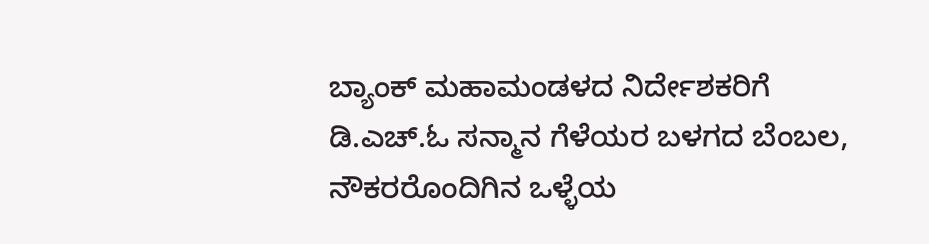ಬ್ಯಾಂಕ್ ಮಹಾಮಂಡಳದ ನಿರ್ದೇಶಕರಿಗೆ ಡಿ.ಎಚ್.ಓ ಸನ್ಮಾನ ಗೆಳೆಯರ ಬಳಗದ ಬೆಂಬಲ, ನೌಕರರೊಂದಿಗಿನ ಒಳ್ಳೆಯ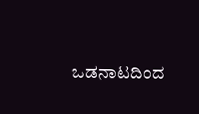ಒಡನಾಟದಿಂದ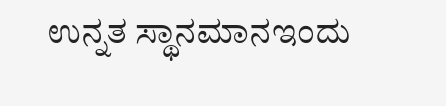ಉನ್ನತ ಸ್ಥಾನಮಾನಇಂದು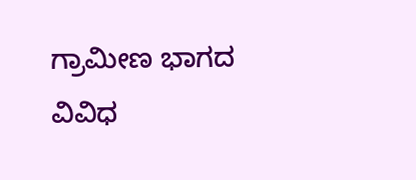ಗ್ರಾಮೀಣ ಭಾಗದ ವಿವಿಧ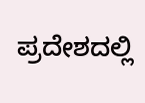ಪ್ರದೇಶದಲ್ಲಿ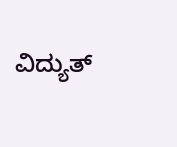ವಿದ್ಯುತ್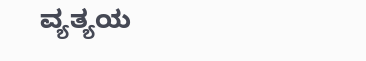ವ್ಯತ್ಯಯ